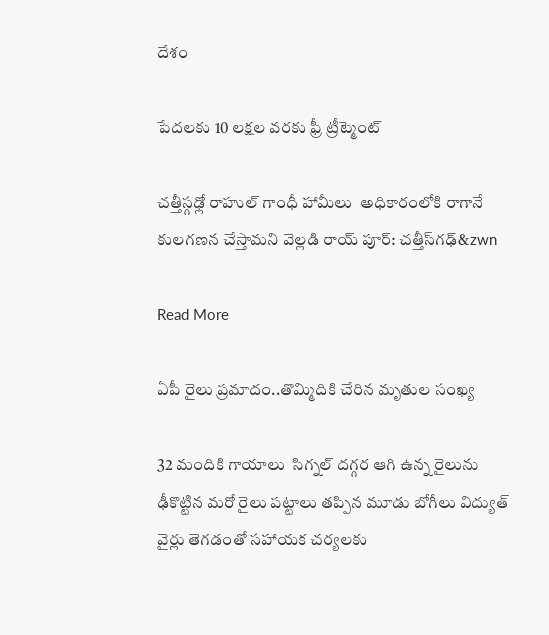దేశం

పేదలకు 10 లక్షల వరకు ఫ్రీ ట్రీట్మెంట్

చత్తీస్గఢ్లో రాహుల్ గాంధీ హామీలు  అధికారంలోకి రాగానే కులగణన చేస్తామని వెల్లడి రాయ్ పూర్: చత్తీస్‌‌‌‌గఢ్&zwn

Read More

ఏపీ రైలు ప్రమాదం..తొమ్మిదికి చేరిన మృతుల సంఖ్య

32 మందికి గాయాలు  సిగ్నల్ దగ్గర ఆగి ఉన్న రైలును ఢీకొట్టిన మరో రైలు పట్టాలు తప్పిన మూడు బోగీలు విద్యుత్ వైర్లు తెగడంతో సహాయక చర్యలకు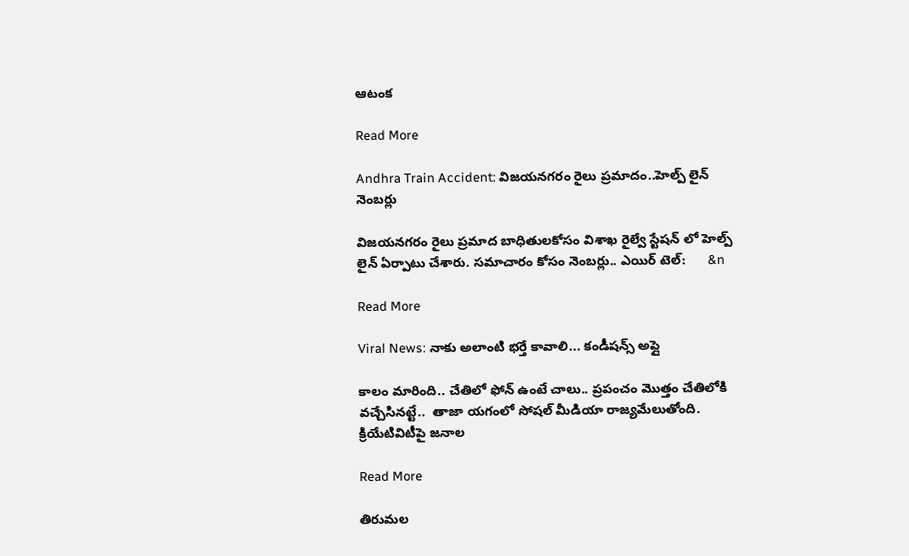ఆటంక

Read More

Andhra Train Accident: విజయనగరం రైలు ప్రమాదం..హెల్ప్ లైన్ నెంబర్లు

విజయనగరం రైలు ప్రమాద బాధితులకోసం విశాఖ రైల్వే స్టేషన్ లో హెల్ప్ లైన్ ఏర్పాటు చేశారు. సమాచారం కోసం నెంబర్లు.. ఎయిర్ టెల్:      &n

Read More

Viral News: నాకు అలాంటి భర్తే కావాలి... కండీషన్స్ అప్లై

కాలం మారింది.. చేతిలో ఫోన్ ఉంటే చాలు.. ప్రపంచం మొత్తం చేతిలోకి వచ్చేసినట్టే..  తాజా యగంలో సోషల్ మీడియా రాజ్యమేలుతోంది.  క్రియేటివిటీపై జనాల

Read More

తిరుమల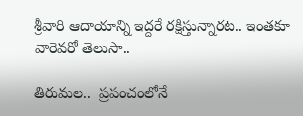శ్రీవారి ఆదాయాన్ని ఇద్దరే రక్షిస్తున్నారట.. ఇంతకూ వారెవరో తెలుసా..

తిరుమల..  ప్రపంచంలోనే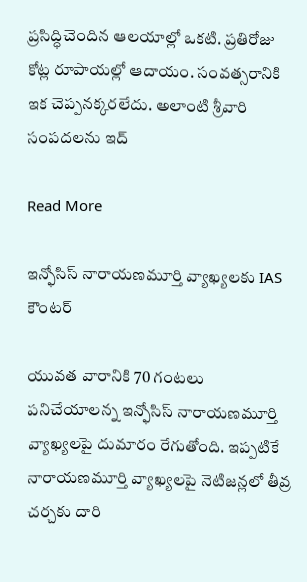ప్రసిద్ధిచెందిన ఆలయాల్లో ఒకటి. ప్రతిరోజు కోట్ల రూపాయల్లో ఆదాయం. సంవత్సరానికి ఇక చెప్పనక్కరలేదు. అలాంటి శ్రీవారి సంపదలను ఇద్

Read More

ఇన్ఫోసిస్ నారాయణమూర్తి వ్యాఖ్యలకు IAS కౌంటర్

యువత వారానికి 70 గంటలు పనిచేయాలన్న ఇన్ఫోసిస్ నారాయణమూర్తి వ్యాఖ్యలపై దుమారం రేగుతోంది. ఇప్పటికే నారాయణమూర్తి వ్యాఖ్యలపై నెటిజన్లలో తీవ్ర చర్చకు దారి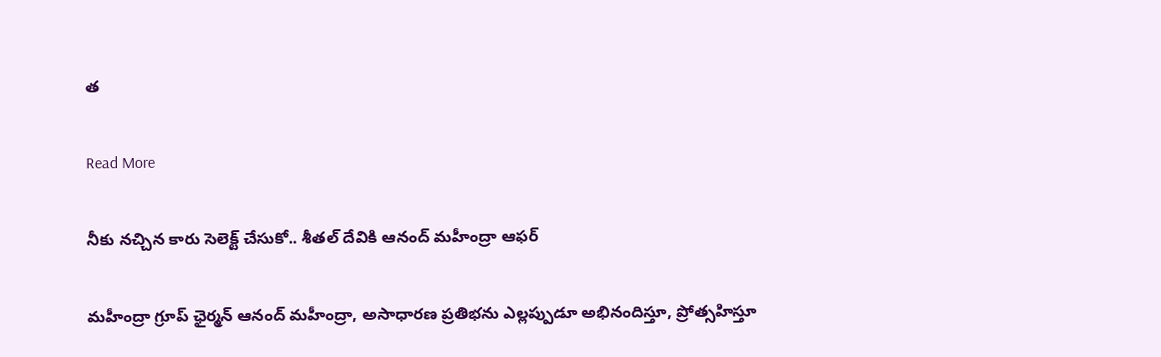త

Read More

నీకు నచ్చిన కారు సెలెక్ట్ చేసుకో.. శీతల్ దేవికి ఆనంద్ మహీంద్రా ఆఫర్

మహీంద్రా గ్రూప్ ఛైర్మన్ ఆనంద్ మహీంద్రా, అసాధారణ ప్రతిభను ఎల్లప్పుడూ అభినందిస్తూ, ప్రోత్సహిస్తూ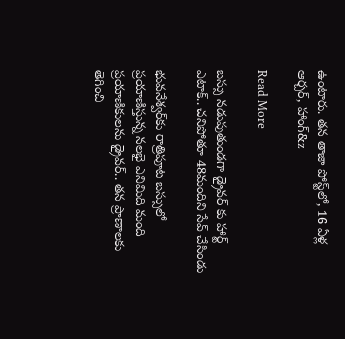ఉంటారు. తన తాజా పోస్ట్‌లో, 16 ఏళ్ల ఆర్చర్, హాంగ్&z

Read More

బస్సు నడుపుతుండగా డ్రైవర్ కు హార్ట్ ఎటాక్.. చనిపోతూ 48మందిని సేవ్ చేసిండు

భువనేశ్వర్‌కు రాత్రిపూట బస్సులో ప్రయాణిస్తున్న నలభై ఎనిమిది మంది ప్రయాణికులను డ్రైవర్.. తన ప్రాణాలకు తెగించి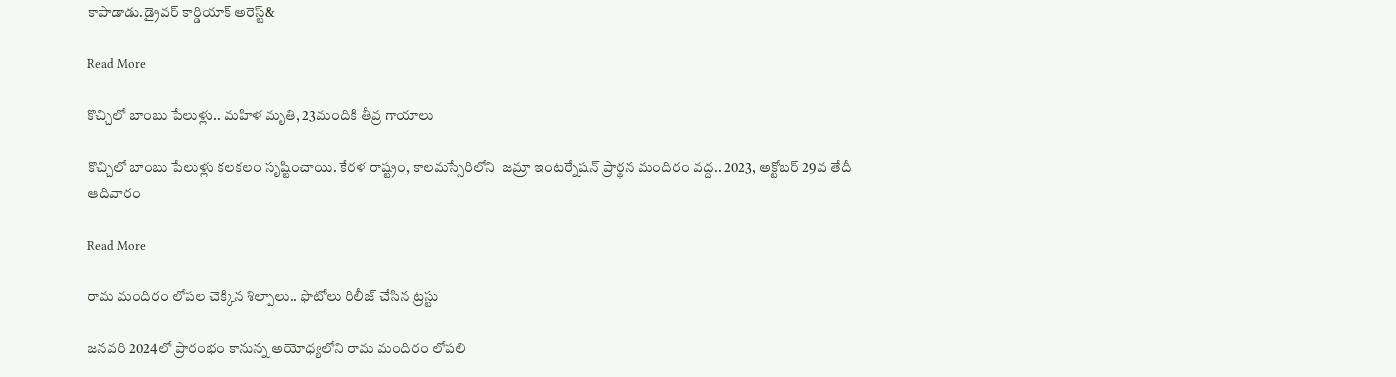కాపాడాడు.డ్రైవర్ కార్డియాక్ అరెస్ట్&

Read More

కొచ్చిలో బాంబు పేలుళ్లు.. మహిళ మృతి, 23మందికి తీవ్ర గాయాలు

కొచ్చిలో బాంబు పేలుళ్లు కలకలం సృష్టించాయి. కేరళ రాష్ట్రం, కాలమస్సేరిలోని  జమ్రా ఇంటర్నేషన్ ప్రార్థన మందిరం వద్ద.. 2023, అక్టోబర్ 29వ తేదీ ఆదివారం

Read More

రామ మందిరం లోపల చెక్కిన శిల్పాలు.. ఫొటోలు రిలీజ్ చేసిన ట్రస్టు

జనవరి 2024లో ప్రారంభం కానున్న అయోధ్యలోని రామ మందిరం లోపలి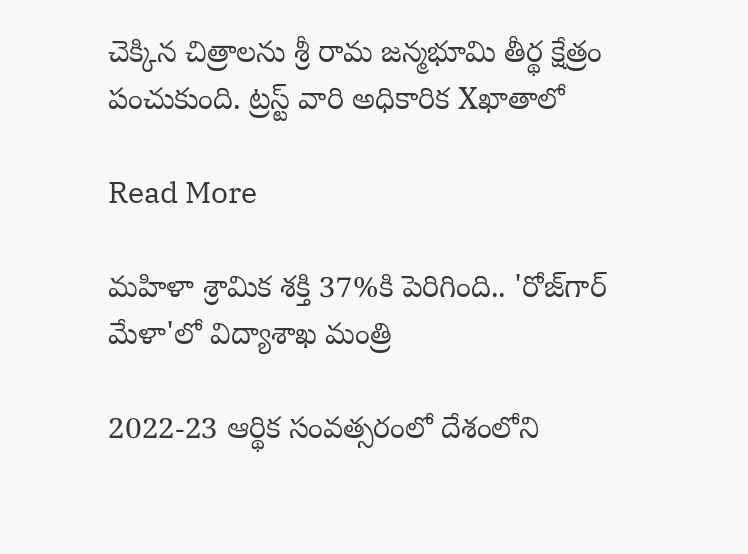చెక్కిన చిత్రాలను శ్రీ రామ జన్మభూమి తీర్థ క్షేత్రం పంచుకుంది. ట్రస్ట్ వారి అధికారిక Xఖాతాలో

Read More

మహిళా శ్రామిక శక్తి 37%కి పెరిగింది.. 'రోజ్‌గార్ మేళా'లో విద్యాశాఖ మంత్రి

2022-23 ఆర్థిక సంవత్సరంలో దేశంలోని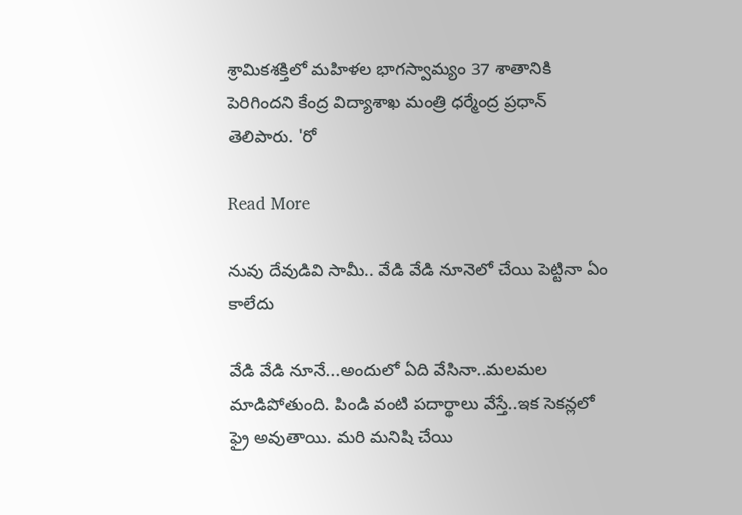శ్రామికశక్తిలో మహిళల భాగస్వామ్యం 37 శాతానికి పెరిగిందని కేంద్ర విద్యాశాఖ మంత్రి ధర్మేంద్ర ప్రధాన్ తెలిపారు. 'రో

Read More

నువు దేవుడివి సామీ.. వేడి వేడి నూనెలో చేయి పెట్టినా ఏం కాలేదు

వేడి వేడి నూనే...అందులో ఏది వేసినా..మలమల మాడిపోతుంది. పిండి వంటి పదార్థాలు వేస్తే..ఇక సెకన్లలో ఫ్రై అవుతాయి. మరి మనిషి చేయి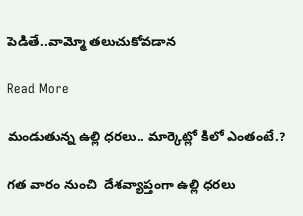పెడితే..వామ్మో తలుచుకోవడాన

Read More

మండుతున్న ఉల్లి ధరలు.. మార్కెట్లో కిలో ఎంతంటే.?

గత వారం నుంచి  దేశవ్యాప్తంగా ఉల్లి ధరలు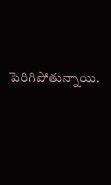పెరిగిపోతున్నాయి.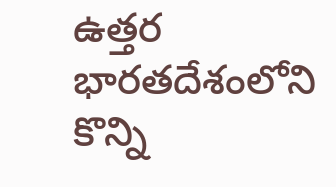ఉత్తర భారతదేశంలోని కొన్ని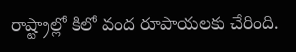రాష్ట్రాల్లో కిలో వంద రూపాయలకు చేరింది.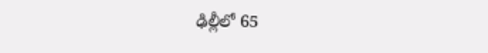ఢిల్లీలో 65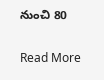నుంచి 80

Read More